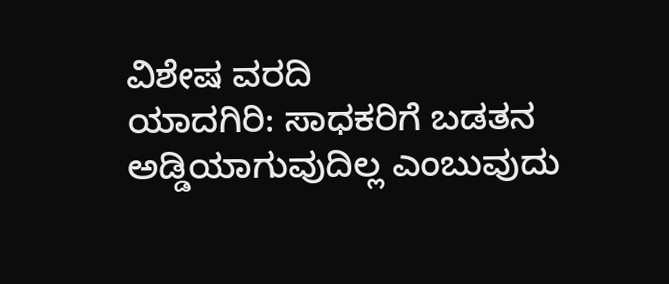ವಿಶೇಷ ವರದಿ
ಯಾದಗಿರಿ: ಸಾಧಕರಿಗೆ ಬಡತನ ಅಡ್ಡಿಯಾಗುವುದಿಲ್ಲ ಎಂಬುವುದು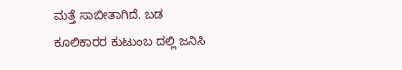ಮತ್ತೆ ಸಾಬೀತಾಗಿದೆ. ಬಡ ಕೂಲಿಕಾರರ ಕುಟುಂಬ ದಲ್ಲಿ ಜನಿಸಿ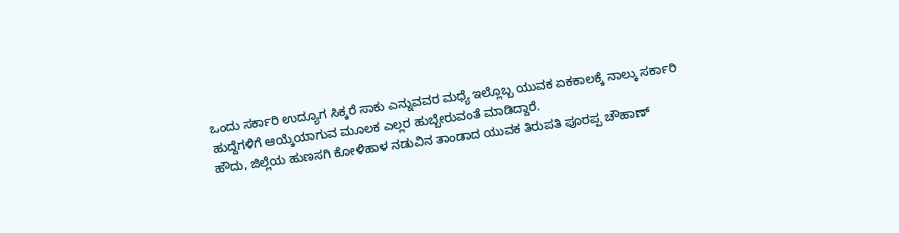ಒಂದು ಸರ್ಕಾರಿ ಉದ್ಯೂಗ ಸಿಕ್ಕರೆ ಸಾಕು ಎನ್ನುವವರ ಮಧ್ಯೆ ಇಲ್ಲೊಬ್ಬ ಯುವಕ ಏಕಕಾಲಕ್ಕೆ ನಾಲ್ಕು ಸರ್ಕಾರಿ ಹುದ್ದೆಗಳಿಗೆ ಆಯ್ಕೆಯಾಗುವ ಮೂಲಕ ಎಲ್ಲರ ಹುಬ್ಬೇರುವಂತೆ ಮಾಡಿದ್ದಾರೆ.
ಹೌದು, ಜಿಲ್ಲೆಯ ಹುಣಸಗಿ ಕೋಳಿಹಾಳ ನಡುವಿನ ತಾಂಡಾದ ಯುವಕ ತಿರುಪತಿ ಪೂರಪ್ಪ ಚೌಹಾಣ್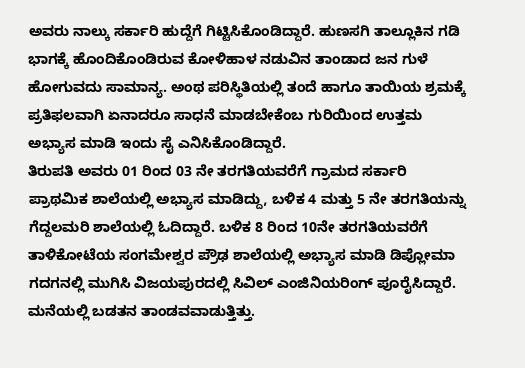ಅವರು ನಾಲ್ಕು ಸರ್ಕಾರಿ ಹುದ್ದೆಗೆ ಗಿಟ್ಟಿಸಿಕೊಂಡಿದ್ದಾರೆ. ಹುಣಸಗಿ ತಾಲ್ಲೂಕಿನ ಗಡಿ ಭಾಗಕ್ಕೆ ಹೊಂದಿಕೊಂಡಿರುವ ಕೋಳಿಹಾಳ ನಡುವಿನ ತಾಂಡಾದ ಜನ ಗುಳೆ ಹೋಗುವದು ಸಾಮಾನ್ಯ. ಅಂಥ ಪರಿಸ್ಥಿತಿಯಲ್ಲಿ ತಂದೆ ಹಾಗೂ ತಾಯಿಯ ಶ್ರಮಕ್ಕೆ ಪ್ರತಿಫಲವಾಗಿ ಏನಾದರೂ ಸಾಧನೆ ಮಾಡಬೇಕೆಂಬ ಗುರಿಯಿಂದ ಉತ್ತಮ ಅಭ್ಯಾಸ ಮಾಡಿ ಇಂದು ಸೈ ಎನಿಸಿಕೊಂಡಿದ್ದಾರೆ.
ತಿರುಪತಿ ಅವರು 01 ರಿಂದ 03 ನೇ ತರಗತಿಯವರೆಗೆ ಗ್ರಾಮದ ಸರ್ಕಾರಿ ಪ್ರಾಥಮಿಕ ಶಾಲೆಯಲ್ಲಿ ಅಭ್ಯಾಸ ಮಾಡಿದ್ದು, ಬಳಿಕ 4 ಮತ್ತು 5 ನೇ ತರಗತಿಯನ್ನು ಗೆದ್ದಲಮರಿ ಶಾಲೆಯಲ್ಲಿ ಓದಿದ್ದಾರೆ. ಬಳಿಕ 8 ರಿಂದ 10ನೇ ತರಗತಿಯವರೆಗೆ ತಾಳಿಕೋಟೆಯ ಸಂಗಮೇಶ್ವರ ಪ್ರೌಢ ಶಾಲೆಯಲ್ಲಿ ಅಭ್ಯಾಸ ಮಾಡಿ ಡಿಪ್ಲೋಮಾ ಗದಗನಲ್ಲಿ ಮುಗಿಸಿ ವಿಜಯಪುರದಲ್ಲಿ ಸಿವಿಲ್ ಎಂಜಿನಿಯರಿಂಗ್ ಪೂರೈಸಿದ್ದಾರೆ.
ಮನೆಯಲ್ಲಿ ಬಡತನ ತಾಂಡವವಾಡುತ್ತಿತ್ತು.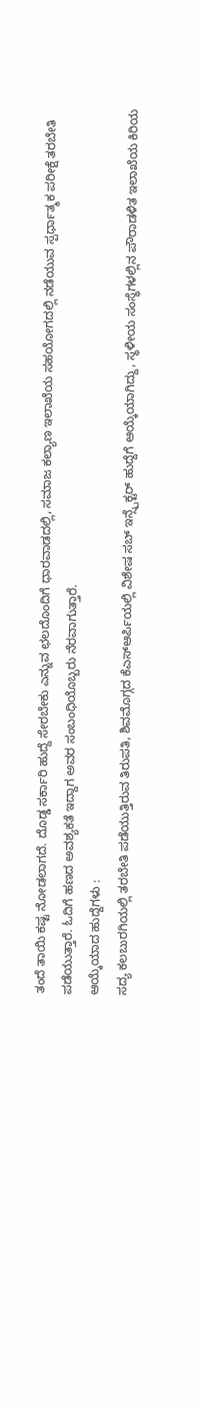ತಂದೆ ತಾಯಿ ಕಷ್ಟ ನೋಡಲಾಗದೆ. ದೊಡ್ಡ ಸರ್ಕಾರಿ ಹುದ್ದೆ ಸೇರಬೇಕು ಎನ್ನುವ ಛಲದೊಂದಿಗೆ ಧಾರವಾಡದಲ್ಲಿ, ಸಮಾಜ ಕಲ್ಯಾಣ ಇಲಾಖೆಯ ಸಹಯೋಗದಲ್ಲಿ ನಡೆಯುವ ಸ್ಪರ್ಧಾತ್ಮಕ ಪರೀಕ್ಷೆ ತರಬೇತಿ ಪಡೆಯುತ್ತಾರೆ. ಓದಿಗೆ ಹಣದ ಅವಶ್ಯಕತೆ ಇದ್ದಾಗ ಅವರ ಸಂಬಂಧಿಯೊಬ್ಬರು ನೆರವಾಗುತ್ತಾರೆ.
ಆಯ್ಕೆಯಾದ ಹುದ್ದೆಗಳು :
ಸದ್ಯ ಕಲಬುರಗಿಯಲ್ಲಿ ತರಬೇತಿ ಪಡೆಯುತ್ತಿರುವ ತಿರುಪತಿ, ಶಿವಮೊಗ್ಗದ ಕೆಎಸ್ಆರ್ಪಿಯಲ್ಲಿ ವಿಶೇಷ ಸಬ್ ಇನ್ಸ್ಪೆಕ್ಟರ್ ಹುದ್ದೆಗೆ ಆಯ್ಕೆಯಾಗಿದ್ದು, ಸ್ಥಳೀಯ ಸಂಸ್ಥೆಗಳಲ್ಲಿನ ಪೌರಾಡಳಿತ ಇಲಾಖೆಯ ಕಿರಿಯ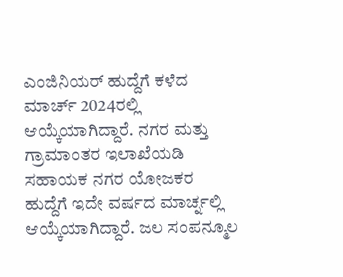ಎಂಜಿನಿಯರ್ ಹುದ್ದೆಗೆ ಕಳೆದ ಮಾರ್ಚ್ 2024ರಲ್ಲಿ ಆಯ್ಕೆಯಾಗಿದ್ದಾರೆ. ನಗರ ಮತ್ತು ಗ್ರಾಮಾಂತರ ಇಲಾಖೆಯಡಿ ಸಹಾಯಕ ನಗರ ಯೋಜಕರ ಹುದ್ದೆಗೆ ಇದೇ ವರ್ಷದ ಮಾರ್ಚ್ನಲ್ಲಿ ಆಯ್ಕೆಯಾಗಿದ್ದಾರೆ. ಜಲ ಸಂಪನ್ಮೂಲ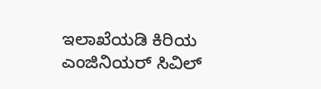ಇಲಾಖೆಯಡಿ ಕಿರಿಯ ಎಂಜಿನಿಯರ್ ಸಿವಿಲ್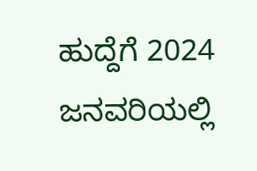ಹುದ್ದೆಗೆ 2024 ಜನವರಿಯಲ್ಲಿ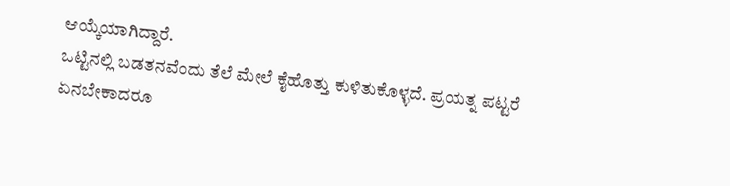ಆಯ್ಕೆಯಾಗಿದ್ದಾರೆ.
ಒಟ್ಟಿನಲ್ಲಿ ಬಡತನವೆಂದು ತೆಲೆ ಮೇಲೆ ಕೈಹೊತ್ತು ಕುಳಿತುಕೊಳ್ಳದೆ. ಪ್ರಯತ್ನ ಪಟ್ಟರೆ ಏನಬೇಕಾದರೂ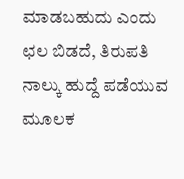ಮಾಡಬಹುದು ಎಂದು ಛಲ ಬಿಡದೆ, ತಿರುಪತಿ ನಾಲ್ಕು ಹುದ್ದೆ ಪಡೆಯುವ ಮೂಲಕ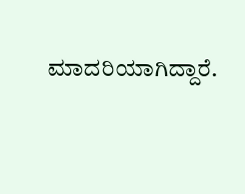ಮಾದರಿಯಾಗಿದ್ದಾರೆ.